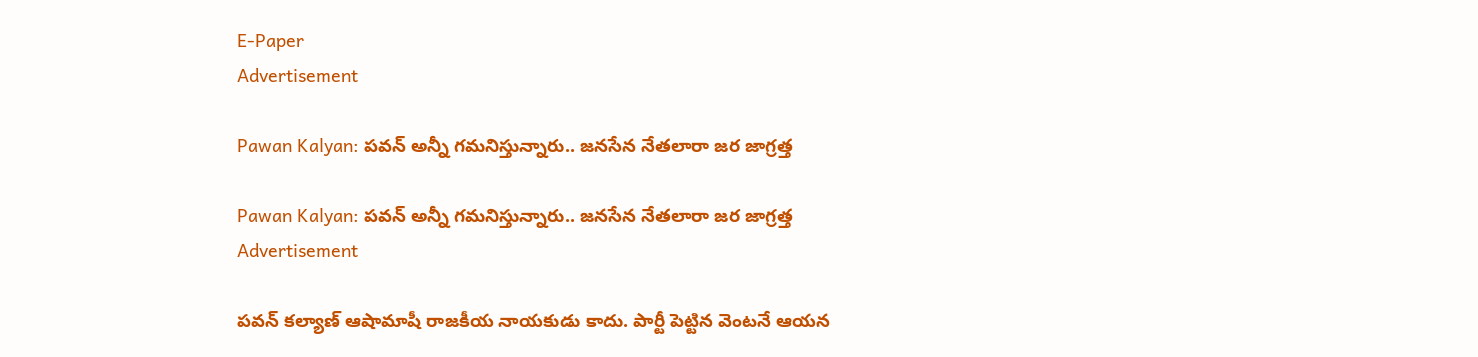E-Paper
Advertisement

Pawan Kalyan: పవన్ అన్నీ గమనిస్తున్నారు.. జనసేన నేతలారా జర జాగ్రత్త

Pawan Kalyan: పవన్ అన్నీ గమనిస్తున్నారు.. జనసేన నేతలారా జర జాగ్రత్త
Advertisement

పవన్ కల్యాణ్ ఆషామాషీ రాజకీయ నాయకుడు కాదు. పార్టీ పెట్టిన వెంటనే ఆయన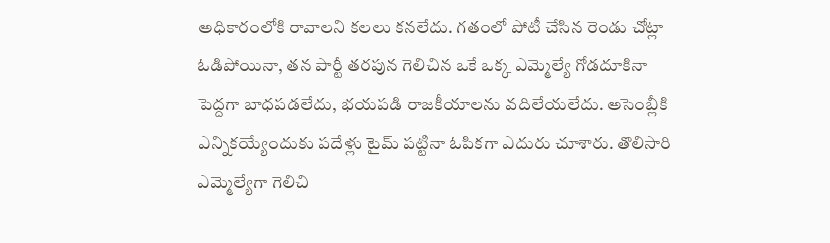అధికారంలోకి రావాలని కలలు కనలేదు. గతంలో పోటీ చేసిన రెండు చోట్లా ఓడిపోయినా, తన పార్టీ తరపున గెలిచిన ఒకే ఒక్క ఎమ్మెల్యే గోడదూకినా పెద్దగా బాధపడలేదు, భయపడి రాజకీయాలను వదిలేయలేదు. అసెంబ్లీకి ఎన్నికయ్యేందుకు పదేళ్లు టైమ్ పట్టినా ఓపికగా ఎదురు చూశారు. తొలిసారి ఎమ్మెల్యేగా గెలిచి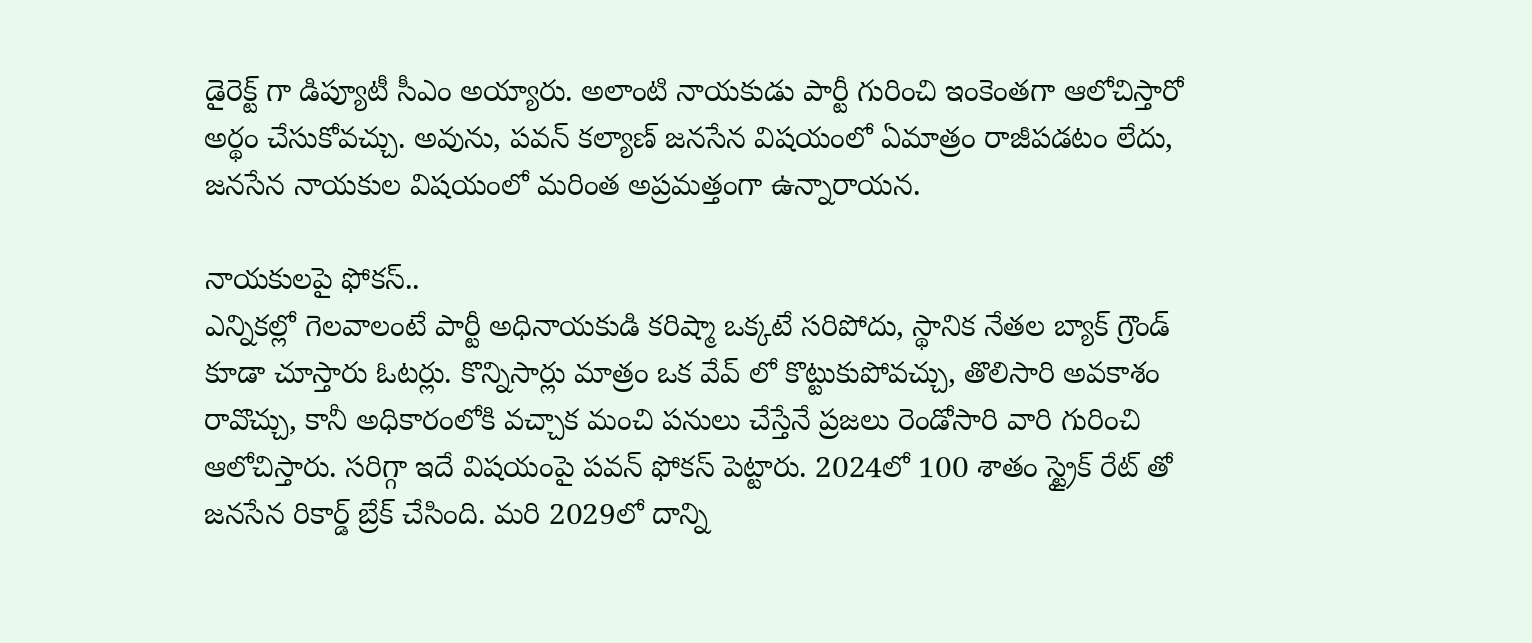డైరెక్ట్ గా డిప్యూటీ సీఎం అయ్యారు. అలాంటి నాయకుడు పార్టీ గురించి ఇంకెంతగా ఆలోచిస్తారో అర్థం చేసుకోవచ్చు. అవును, పవన్ కల్యాణ్ జనసేన విషయంలో ఏమాత్రం రాజీపడటం లేదు, జనసేన నాయకుల విషయంలో మరింత అప్రమత్తంగా ఉన్నారాయన.

నాయకులపై ఫోకస్..
ఎన్నికల్లో గెలవాలంటే పార్టీ అధినాయకుడి కరిష్మా ఒక్కటే సరిపోదు, స్థానిక నేతల బ్యాక్ గ్రౌండ్ కూడా చూస్తారు ఓటర్లు. కొన్నిసార్లు మాత్రం ఒక వేవ్ లో కొట్టుకుపోవచ్చు, తొలిసారి అవకాశం రావొచ్చు, కానీ అధికారంలోకి వచ్చాక మంచి పనులు చేస్తేనే ప్రజలు రెండోసారి వారి గురించి ఆలోచిస్తారు. సరిగ్గా ఇదే విషయంపై పవన్ ఫోకస్ పెట్టారు. 2024లో 100 శాతం స్ట్రైక్ రేట్ తో జనసేన రికార్డ్ బ్రేక్ చేసింది. మరి 2029లో దాన్ని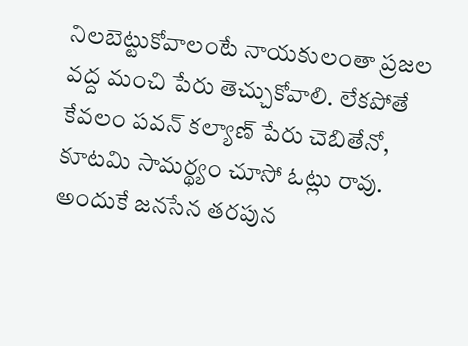నిలబెట్టుకోవాలంటే నాయకులంతా ప్రజల వద్ద మంచి పేరు తెచ్చుకోవాలి. లేకపోతే కేవలం పవన్ కల్యాణ్ పేరు చెబితేనో, కూటమి సామర్థ్యం చూసో ఓట్లు రావు. అందుకే జనసేన తరపున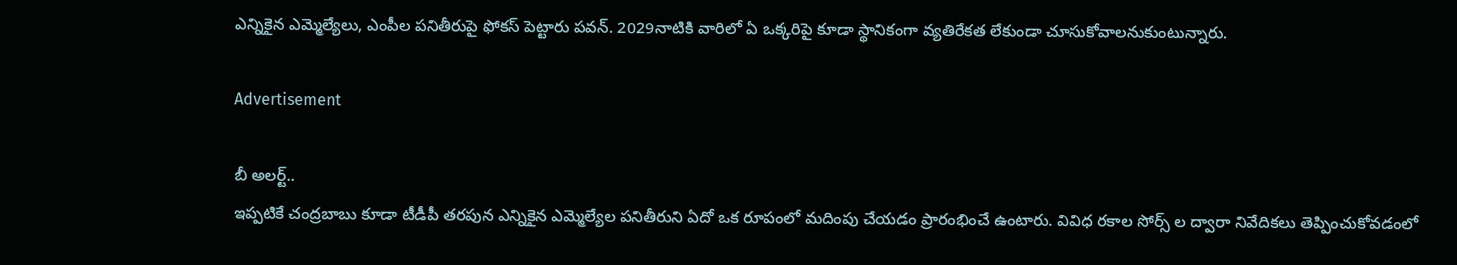ఎన్నికైన ఎమ్మెల్యేలు, ఎంపీల పనితీరుపై ఫోకస్ పెట్టారు పవన్. 2029నాటికి వారిలో ఏ ఒక్కరిపై కూడా స్థానికంగా వ్యతిరేకత లేకుండా చూసుకోవాలనుకుంటున్నారు.

Advertisement

బీ అలర్ట్..
ఇప్పటికే చంద్రబాబు కూడా టీడీపీ తరపున ఎన్నికైన ఎమ్మెల్యేల పనితీరుని ఏదో ఒక రూపంలో మదింపు చేయడం ప్రారంభించే ఉంటారు. వివిధ రకాల సోర్స్ ల ద్వారా నివేదికలు తెప్పించుకోవడంలో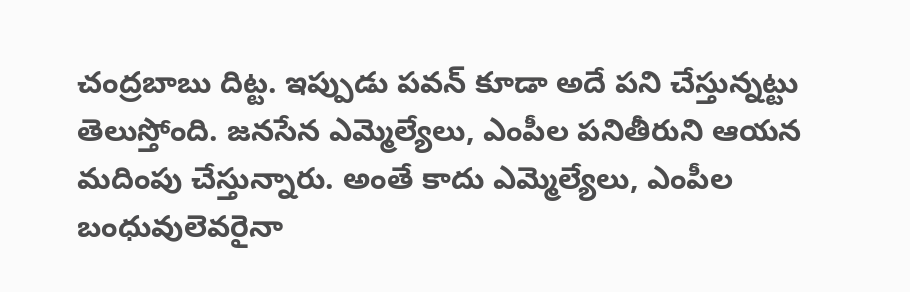చంద్రబాబు దిట్ట. ఇప్పుడు పవన్ కూడా అదే పని చేస్తున్నట్టు తెలుస్తోంది. జనసేన ఎమ్మెల్యేలు, ఎంపీల పనితీరుని ఆయన మదింపు చేస్తున్నారు. అంతే కాదు ఎమ్మెల్యేలు, ఎంపీల బంధువులెవరైనా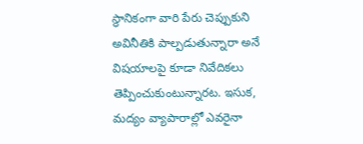స్థానికంగా వారి పేరు చెప్పుకుని అవినీతికి పాల్పడుతున్నారా అనే విషయాలపై కూడా నివేదికలు తెప్పించుకుంటున్నారట. ఇసుక, మద్యం వ్యాపారాల్లో ఎవరైనా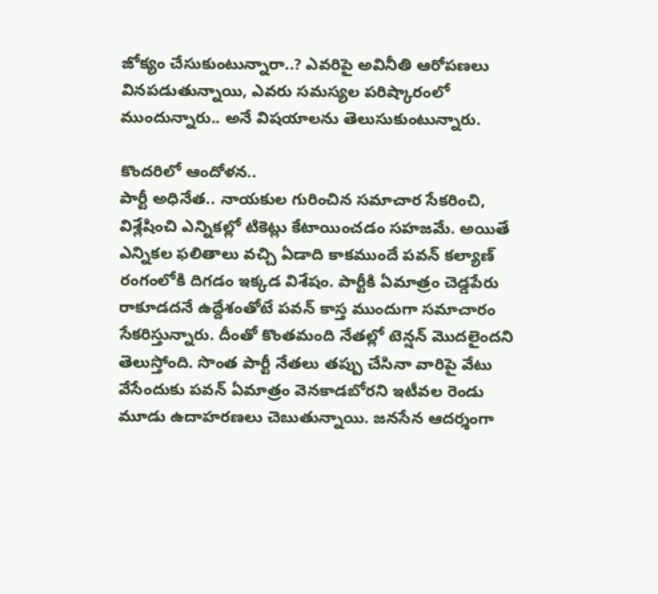జోక్యం చేసుకుంటున్నారా..? ఎవరిపై అవినీతి ఆరోపణలు వినపడుతున్నాయి, ఎవరు సమస్యల పరిష్కారంలో ముందున్నారు.. అనే విషయాలను తెలుసుకుంటున్నారు.

కొందరిలో ఆందోళన..
పార్టీ అధినేత.. నాయకుల గురించిన సమాచార సేకరించి, విశ్లేషించి ఎన్నికల్లో టికెట్లు కేటాయించడం సహజమే. అయితే ఎన్నికల ఫలితాలు వచ్చి ఏడాది కాకముందే పవన్ కల్యాణ్ రంగంలోకి దిగడం ఇక్కడ విశేషం. పార్టీకి ఏమాత్రం చెడ్డపేరు రాకూడదనే ఉద్దేశంతోటే పవన్ కాస్త ముందుగా సమాచారం సేకరిస్తున్నారు. దీంతో కొంతమంది నేతల్లో టెన్షన్ మొదలైందని తెలుస్తోంది. సొంత పార్టీ నేతలు తప్పు చేసినా వారిపై వేటు వేసేందుకు పవన్ ఏమాత్రం వెనకాడబోరని ఇటీవల రెండు మూడు ఉదాహరణలు చెబుతున్నాయి. జనసేన ఆదర్శంగా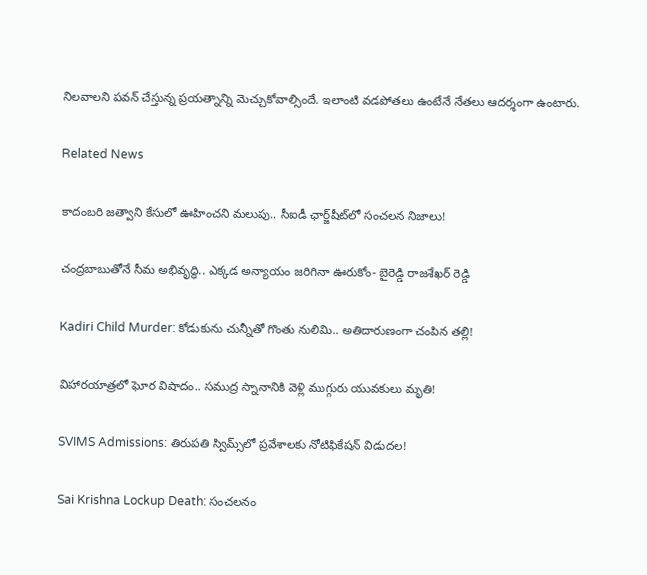నిలవాలని పవన్ చేస్తున్న ప్రయత్నాన్ని మెచ్చుకోవాల్సిందే. ఇలాంటి వడపోతలు ఉంటేనే నేతలు ఆదర్శంగా ఉంటారు.

Related News

కాదంబరి జత్వాని కేసులో ఊహించని మలుపు.. సీఐడీ ఛార్జ్‌షీట్‌లో సంచలన నిజాలు!

చంద్రబాబుతోనే సీమ అభివృద్ధి.. ఎక్కడ అన్యాయం జరిగినా ఊరుకోం- బైరెడ్డి రాజశేఖర్ రెడ్డి

Kadiri Child Murder: కోడుకును చున్నీతో గొంతు నులిమి.. అతిదారుణంగా చంపిన తల్లి!

విహారయాత్రలో ఘోర విషాదం.. సముద్ర స్నానానికి వెళ్లి ముగ్గురు యువకులు మృతి!

SVIMS Admissions: తిరుపతి స్విమ్స్‌లో ప్రవేశాలకు నోటిఫికేషన్ విడుదల!

Sai Krishna Lockup Death: సంచలనం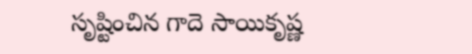సృష్టించిన గాదె సాయికృష్ణ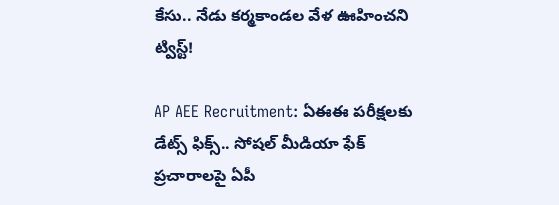కేసు.. నేడు కర్మకాండల వేళ ఊహించని ట్విస్ట్!

AP AEE Recruitment: ఏఈఈ పరీక్షలకు డేట్స్ ఫిక్స్.. సోషల్ మీడియా ఫేక్ ప్రచారాలపై ఏపీ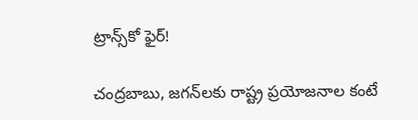ట్రాన్స్‌కో ఫైర్!

చంద్రబాబు, జగన్‌లకు రాష్ట్ర ప్రయోజనాల కంటే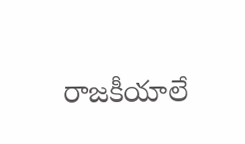రాజకీయాలే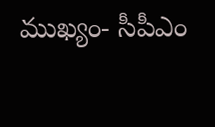ముఖ్యం- సీపీఎం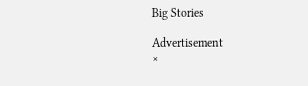Big Stories

Advertisement
×